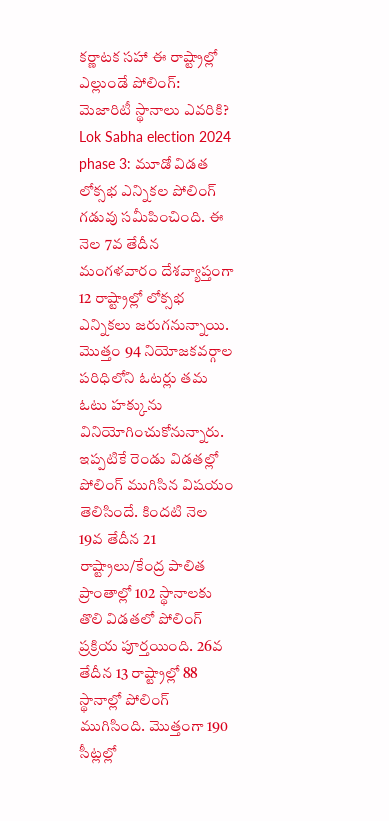కర్ణాటక సహా ఈ రాష్ట్రాల్లో ఎల్లుండే పోలింగ్: మెజారిటీ స్థానాలు ఎవరికి?
Lok Sabha election 2024 phase 3: మూడో విడత లోక్సభ ఎన్నికల పోలింగ్ గడువు సమీపించింది. ఈ నెల 7వ తేదీన మంగళవారం దేశవ్యాప్తంగా 12 రాష్ట్రాల్లో లోక్సభ ఎన్నికలు జరుగనున్నాయి. మొత్తం 94 నియోజకవర్గాల పరిధిలోని ఓటర్లు తమ ఓటు హక్కును వినియోగించుకోనున్నారు.
ఇప్పటికే రెండు విడతల్లో పోలింగ్ ముగిసిన విషయం తెలిసిందే. కిందటి నెల 19వ తేదీన 21 రాష్ట్రాలు/కేంద్ర పాలిత ప్రాంతాల్లో 102 స్థానాలకు తొలి విడతలో పోలింగ్ ప్రక్రియ పూర్తయింది. 26వ తేదీన 13 రాష్ట్రాల్లో 88 స్థానాల్లో పోలింగ్ ముగిసింది. మొత్తంగా 190 సీట్లల్లో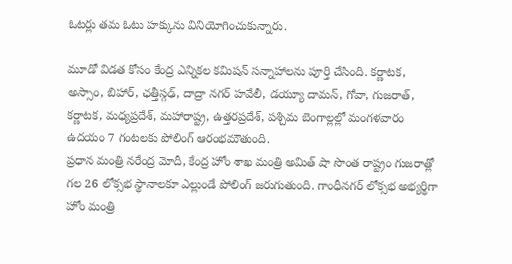ఓటర్లు తమ ఓటు హక్కును వినియోగించుకున్నారు.

మూడో విడత కోసం కేంద్ర ఎన్నికల కమిషన్ సన్నాహాలను పూర్తి చేసింది. కర్ణాటక, అస్సాం, బిహార్, ఛత్తీస్గఢ్, దాద్రా నగర్ హవేలీ, డయ్యూ దామన్, గోవా, గుజరాత్, కర్ణాటక, మధ్యప్రదేశ్, మహారాష్ట్ర, ఉత్తరప్రదేశ్, పశ్చిమ బెంగాల్లల్లో మంగళవారం ఉదయం 7 గంటలకు పోలింగ్ ఆరంభమౌతుంది.
ప్రధాన మంత్రి నరేంద్ర మోదీ, కేంద్ర హోం శాఖ మంత్రి అమిత్ షా సొంత రాష్ట్రం గుజరాత్లో గల 26 లోక్సభ స్థానాలకూ ఎల్లుండే పోలింగ్ జరుగుతుంది. గాంధీనగర్ లోక్సభ అభ్యర్థిగా హోం మంత్రి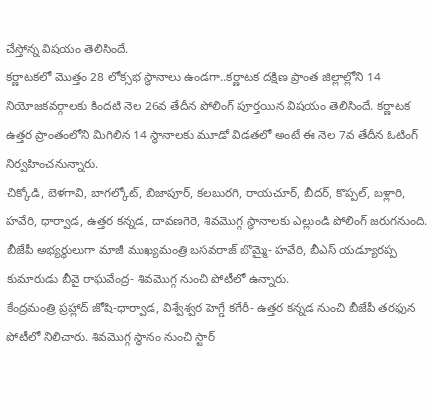చేస్తోన్న విషయం తెలిసిందే.
కర్ణాటకలో మొత్తం 28 లోక్సభ స్థానాలు ఉండగా..కర్ణాటక దక్షిణ ప్రాంత జిల్లాల్లోని 14 నియోజకవర్గాలకు కిందటి నెల 26వ తేదీన పోలింగ్ పూర్తయిన విషయం తెలిసిందే. కర్ణాటక ఉత్తర ప్రాంతంలోని మిగిలిన 14 స్థానాలకు మూడో విడతలో అంటే ఈ నెల 7వ తేదీన ఓటింగ్ నిర్వహించనున్నారు.
చిక్కోడి, బెళగావి, బాగల్కోట్, బిజాపూర్, కలబురగి, రాయచూర్, బీదర్, కొప్పల్, బళ్లారి, హవేరి, ధార్వాడ, ఉత్తర కన్నడ, దావణగెరె, శివమొగ్గ స్థానాలకు ఎల్లుండి పోలింగ్ జరుగనుంది. బీజేపీ అభ్యర్థులుగా మాజీ ముఖ్యమంత్రి బసవరాజ్ బొమ్మై- హవేరి, బీఎస్ యడ్యూరప్ప కుమారుడు బీవై రాఘవేంద్ర- శివమొగ్గ నుంచి పోటీలో ఉన్నారు.
కేంద్రమంత్రి ప్రహ్లాద్ జోషి-ధార్వాడ, విశ్వేశ్వర హెగ్డే కగేరీ- ఉత్తర కన్నడ నుంచి బీజేపీ తరఫున పోటీలో నిలిచారు. శివమొగ్గ స్థానం నుంచి స్టార్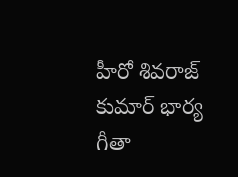హీరో శివరాజ్ కుమార్ భార్య గీతా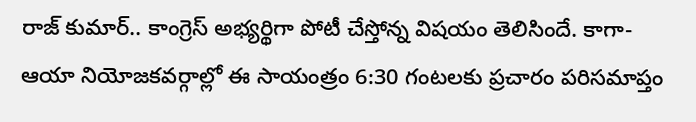రాజ్ కుమార్.. కాంగ్రెస్ అభ్యర్థిగా పోటీ చేస్తోన్న విషయం తెలిసిందే. కాగా- ఆయా నియోజకవర్గాల్లో ఈ సాయంత్రం 6:30 గంటలకు ప్రచారం పరిసమాప్తం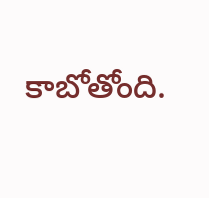కాబోతోంది.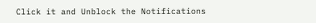Click it and Unblock the Notifications